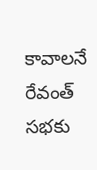కావాలనే రేవంత్ సభకు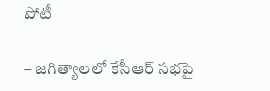పోటీ

– జగిత్యాలలో కేసీఆర్ సభపై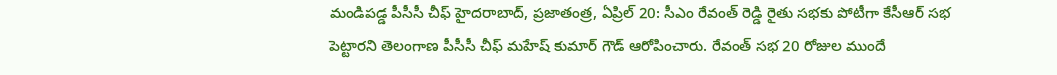మండిపడ్డ పీసీసీ చీఫ్ హైదరాబాద్, ప్రజాతంత్ర, ఏప్రిల్ 20: సీఎం రేవంత్ రెడ్డి రైతు సభకు పోటీగా కేసీఆర్ సభ పెట్టారని తెలంగాణ పీసీసీ చీఫ్ మహేష్ కుమార్ గౌడ్ ఆరోపించారు. రేవంత్ సభ 20 రోజుల ముందే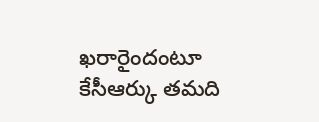ఖరారైందంటూ కేసీఆర్కు తమది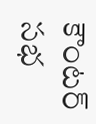కౌంటర్ సభ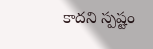కాదని స్పష్టం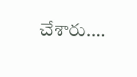చేశారు.…